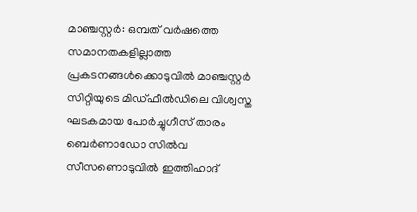മാഞ്ചസ്റ്റർ: ഒമ്പത് വർഷത്തെ സമാനതകളില്ലാത്ത പ്രകടനങ്ങൾക്കൊടുവിൽ മാഞ്ചസ്റ്റർ സിറ്റിയുടെ മിഡ്ഫീൽഡിലെ വിശ്വസ്ത ഘടകമായ പോർച്ചുഗീസ് താരം ബെർണാഡോ സിൽവ സീസണൊടുവിൽ ഇത്തിഹാദ്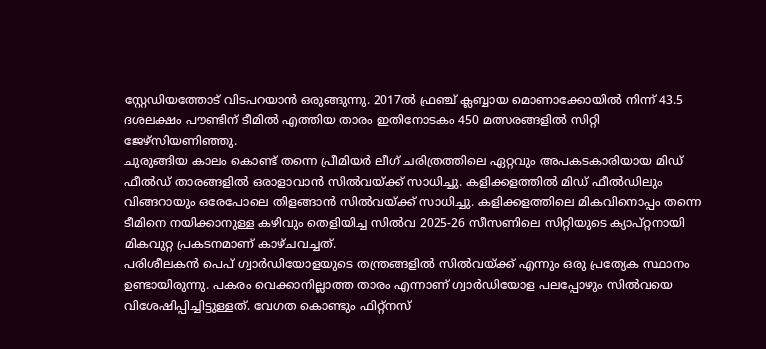സ്റ്റേഡിയത്തോട് വിടപറയാൻ ഒരുങ്ങുന്നു. 2017ൽ ഫ്രഞ്ച് ക്ലബ്ബായ മൊണാക്കോയിൽ നിന്ന് 43.5 ദശലക്ഷം പൗണ്ടിന് ടീമിൽ എത്തിയ താരം ഇതിനോടകം 450 മത്സരങ്ങളിൽ സിറ്റി ജേഴ്സിയണിഞ്ഞു.
ചുരുങ്ങിയ കാലം കൊണ്ട് തന്നെ പ്രീമിയർ ലീഗ് ചരിത്രത്തിലെ ഏറ്റവും അപകടകാരിയായ മിഡ് ഫീൽഡ് താരങ്ങളിൽ ഒരാളാവാൻ സിൽവയ്ക്ക് സാധിച്ചു. കളിക്കളത്തിൽ മിഡ് ഫീൽഡിലും വിങ്ങറായും ഒരേപോലെ തിളങ്ങാൻ സിൽവയ്ക്ക് സാധിച്ചു. കളിക്കളത്തിലെ മികവിനൊപ്പം തന്നെ ടീമിനെ നയിക്കാനുള്ള കഴിവും തെളിയിച്ച സിൽവ 2025-26 സീസണിലെ സിറ്റിയുടെ ക്യാപ്റ്റനായി മികവുറ്റ പ്രകടനമാണ് കാഴ്ചവച്ചത്.
പരിശീലകൻ പെപ് ഗ്വാർഡിയോളയുടെ തന്ത്രങ്ങളിൽ സിൽവയ്ക്ക് എന്നും ഒരു പ്രത്യേക സ്ഥാനം ഉണ്ടായിരുന്നു. പകരം വെക്കാനില്ലാത്ത താരം എന്നാണ് ഗ്വാർഡിയോള പലപ്പോഴും സിൽവയെ വിശേഷിപ്പിച്ചിട്ടുള്ളത്. വേഗത കൊണ്ടും ഫിറ്റ്നസ്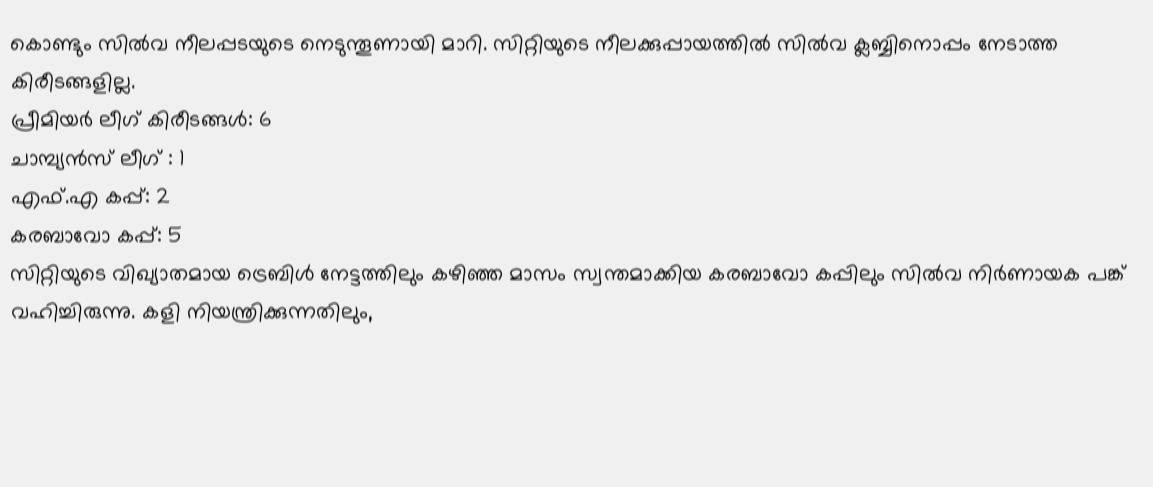കൊണ്ടും സിൽവ നീലപ്പടയുടെ നെടുന്തൂണായി മാറി. സിറ്റിയുടെ നീലക്കുപ്പായത്തിൽ സിൽവ ക്ലബ്ബിനൊപ്പം നേടാത്ത കിരീടങ്ങളില്ല.
പ്രീമിയർ ലീഗ് കിരീടങ്ങൾ: 6
ചാമ്പ്യൻസ് ലീഗ് : 1
എഫ്.എ കപ്പ്: 2
കരബാവോ കപ്പ്: 5
സിറ്റിയുടെ വിഖ്യാതമായ ട്രെബിൾ നേട്ടത്തിലും കഴിഞ്ഞ മാസം സ്വന്തമാക്കിയ കരബാവോ കപ്പിലും സിൽവ നിർണായക പങ്ക് വഹിച്ചിരുന്നു. കളി നിയന്ത്രിക്കുന്നതിലും,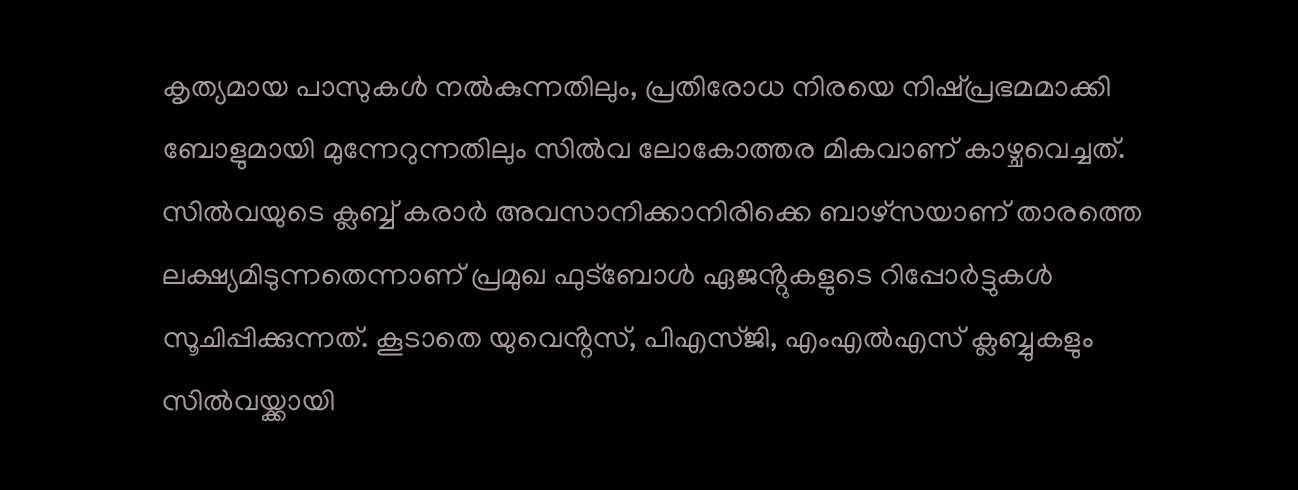കൃത്യമായ പാസുകൾ നൽകുന്നതിലും, പ്രതിരോധ നിരയെ നിഷ്പ്രഭമമാക്കി ബോളുമായി മുന്നേറുന്നതിലും സിൽവ ലോകോത്തര മികവാണ് കാഴ്ചവെച്ചത്.
സിൽവയുടെ ക്ലബ്ബ് കരാർ അവസാനിക്കാനിരിക്കെ ബാഴ്സയാണ് താരത്തെ ലക്ഷ്യമിടുന്നതെന്നാണ് പ്രമുഖ ഫുട്ബോൾ ഏജൻ്റുകളുടെ റിപ്പോർട്ടുകൾ സൂചിപ്പിക്കുന്നത്. കൂടാതെ യുവെൻ്റസ്, പിഎസ്ജി, എംഎൽഎസ് ക്ലബ്ബുകളും സിൽവയ്ക്കായി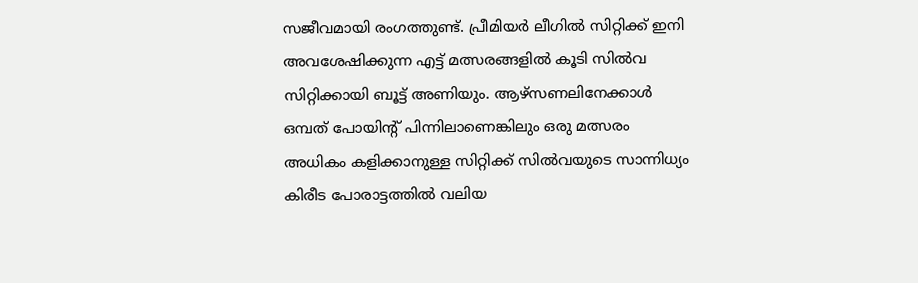സജീവമായി രംഗത്തുണ്ട്. പ്രീമിയർ ലീഗിൽ സിറ്റിക്ക് ഇനി അവശേഷിക്കുന്ന എട്ട് മത്സരങ്ങളിൽ കൂടി സിൽവ സിറ്റിക്കായി ബൂട്ട് അണിയും. ആഴ്സണലിനേക്കാൾ ഒമ്പത് പോയിൻ്റ് പിന്നിലാണെങ്കിലും ഒരു മത്സരം അധികം കളിക്കാനുള്ള സിറ്റിക്ക് സിൽവയുടെ സാന്നിധ്യം കിരീട പോരാട്ടത്തിൽ വലിയ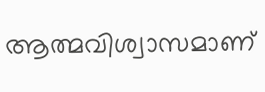ആത്മവിശ്വാസമാണ്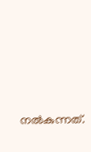നൽകുന്നത്.